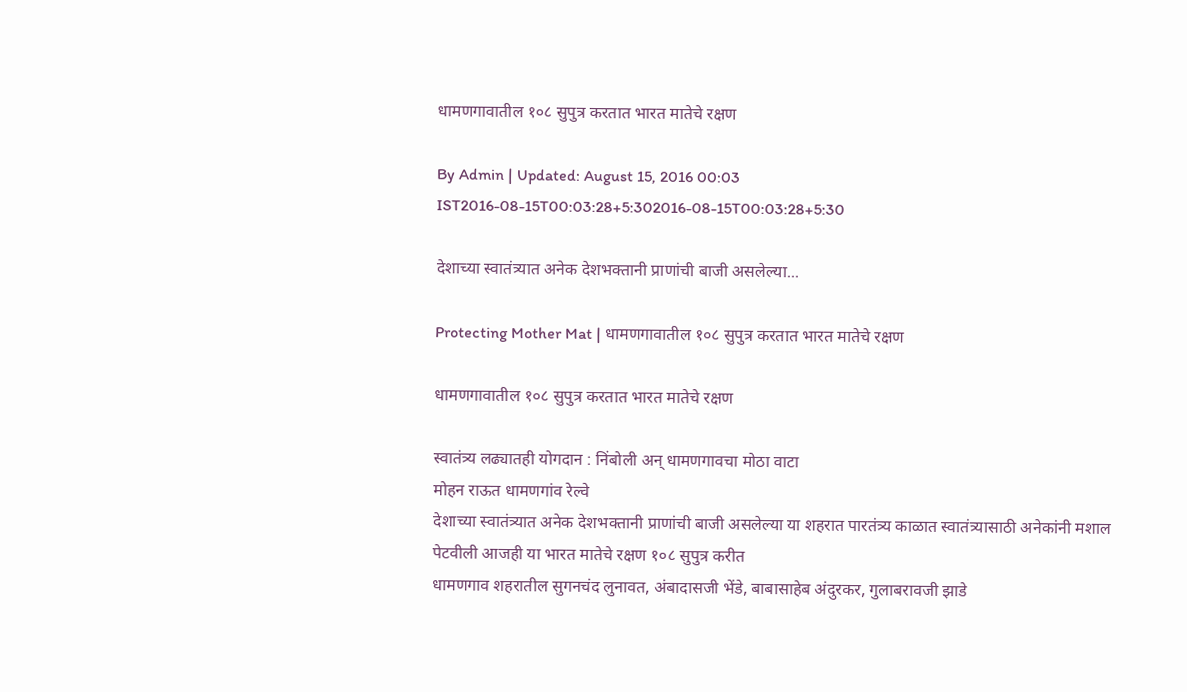धामणगावातील १०८ सुपुत्र करतात भारत मातेचे रक्षण

By Admin | Updated: August 15, 2016 00:03 IST2016-08-15T00:03:28+5:302016-08-15T00:03:28+5:30

देशाच्या स्वातंत्र्यात अनेक देशभक्तानी प्राणांची बाजी असलेल्या...

Protecting Mother Mat | धामणगावातील १०८ सुपुत्र करतात भारत मातेचे रक्षण

धामणगावातील १०८ सुपुत्र करतात भारत मातेचे रक्षण

स्वातंत्र्य लढ्यातही योगदान : निंबोली अन् धामणगावचा मोठा वाटा
मोहन राऊत धामणगांव रेल्वे
देशाच्या स्वातंत्र्यात अनेक देशभक्तानी प्राणांची बाजी असलेल्या या शहरात पारतंत्र्य काळात स्वातंत्र्यासाठी अनेकांनी मशाल पेटवीली आजही या भारत मातेचे रक्षण १०८ सुपुत्र करीत
धामणगाव शहरातील सुगनचंद लुनावत, अंबादासजी भेंडे, बाबासाहेब अंदुरकर, गुलाबरावजी झाडे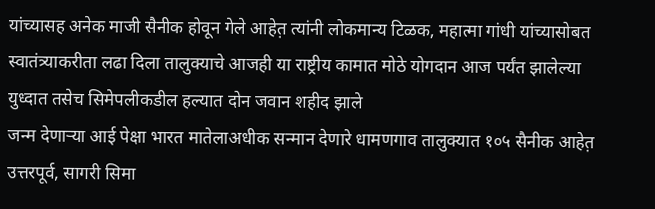यांच्यासह अनेक माजी सैनीक होवून गेले आहेत़ त्यांनी लोकमान्य टिळक, महात्मा गांधी यांच्यासोबत स्वातंत्र्याकरीता लढा दिला तालुक्याचे आजही या राष्ट्रीय कामात मोठे योगदान आज पर्यंत झालेल्या युध्दात तसेच सिमेपलीकडील हल्यात दोन जवान शहीद झाले
जन्म देणाऱ्या आई पेक्षा भारत मातेलाअधीक सन्मान देणारे धामणगाव तालुक्यात १०५ सैनीक आहेत़ उत्तरपूर्व, सागरी सिमा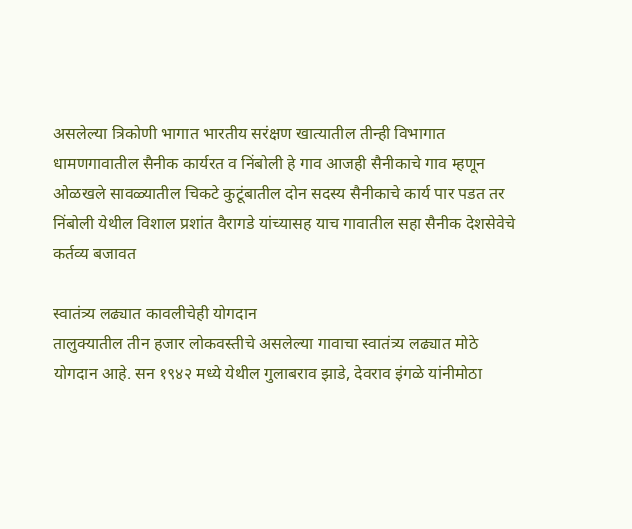असलेल्या त्रिकोणी भागात भारतीय सरंक्षण खात्यातील तीन्ही विभागात धामणगावातील सैनीक कार्यरत व निंबोली हे गाव आजही सैनीकाचे गाव म्हणून ओळखले सावळ्यातील चिकटे कुटूंबातील दोन सदस्य सैनीकाचे कार्य पार पडत तर निंबोली येथील विशाल प्रशांत वैरागडे यांच्यासह याच गावातील सहा सैनीक देशसेवेचे कर्तव्य बजावत

स्वातंत्र्य लढ्यात कावलीचेही योगदान
तालुक्यातील तीन हजार लोकवस्तीचे असलेल्या गावाचा स्वातंत्र्य लढ्यात मोठे योगदान आहे. सन १९४२ मध्ये येथील गुलाबराव झाडे, देवराव इंगळे यांनीमोठा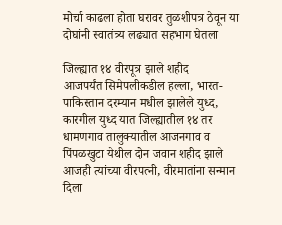मोर्चा काढला होता घरावर तुळशीपत्र ठेवून या दोघांनी स्वातंत्र्य लढ्यात सहभाग घेतला

जिल्ह्यात १४ वीरपूत्र झाले शहीद
आजपर्यंत सिमेपलीकडील हल्ला, भारत-पाकिस्तान दरम्यान मधील झालेले युध्द, कारगील युध्द यात जिल्ह्यातील १४ तर धामणगाव तालुक्यातील आजनगाव व पिंपळखुटा येथील दोन जवान शहीद झाले आजही त्यांच्या वीरपत्नी, वीरमातांना सन्मान दिला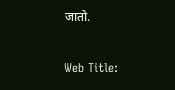जातो.

Web Title: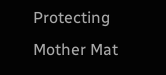Protecting Mother Mat